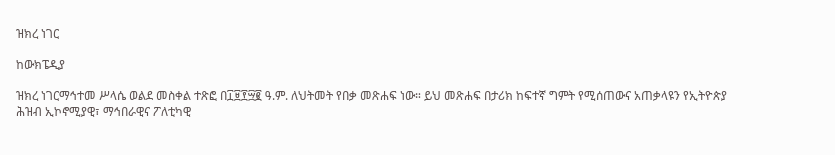ዝክረ ነገር

ከውክፔዲያ

ዝክረ ነገርማኅተመ ሥላሴ ወልደ መስቀል ተጽፎ በ፲፱፻፵፪ ዓ.ም. ለህትመት የበቃ መጽሐፍ ነው። ይህ መጽሐፍ በታሪክ ከፍተኛ ግምት የሚሰጠውና አጠቃላዩን የኢትዮጵያ ሕዝብ ኢኮኖሚያዊ፣ ማኅበራዊና ፖለቲካዊ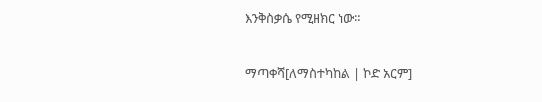እንቅስቃሴ የሚዘክር ነው።

ማጣቀሻ[ለማስተካከል | ኮድ አርም]